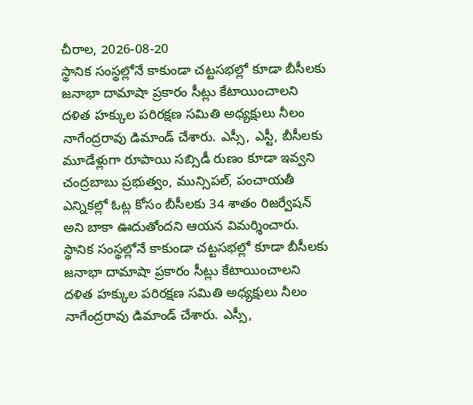చీరాల, 2026-08-20
స్థానిక సంస్థల్లోనే కాకుండా చట్టసభల్లో కూడా బీసీలకు జనాభా దామాషా ప్రకారం సీట్లు కేటాయించాలని దళిత హక్కుల పరిరక్షణ సమితి అధ్యక్షులు నీలం నాగేంద్రరావు డిమాండ్ చేశారు. ఎస్సీ, ఎస్టీ, బీసీలకు మూడేళ్లుగా రూపాయి సబ్సిడీ రుణం కూడా ఇవ్వని చంద్రబాబు ప్రభుత్వం, మున్సిపల్, పంచాయతీ ఎన్నికల్లో ఓట్ల కోసం బీసీలకు 34 శాతం రిజర్వేషన్ అని బాకా ఊదుతోందని ఆయన విమర్శించారు.
స్థానిక సంస్థల్లోనే కాకుండా చట్టసభల్లో కూడా బీసీలకు జనాభా దామాషా ప్రకారం సీట్లు కేటాయించాలని దళిత హక్కుల పరిరక్షణ సమితి అధ్యక్షులు నీలం నాగేంద్రరావు డిమాండ్ చేశారు. ఎస్సీ,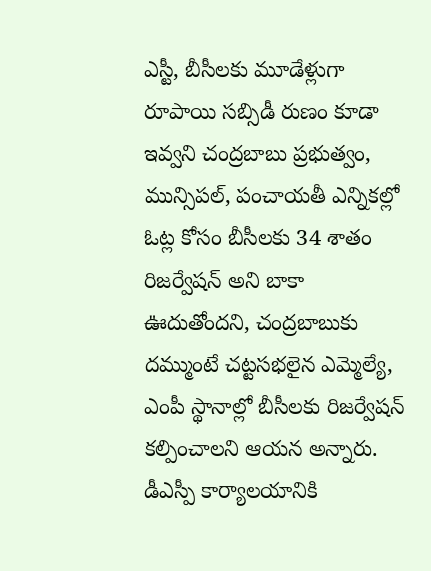ఎస్టీ, బీసీలకు మూడేళ్లుగా రూపాయి సబ్సిడీ రుణం కూడా ఇవ్వని చంద్రబాబు ప్రభుత్వం, మున్సిపల్, పంచాయతీ ఎన్నికల్లో ఓట్ల కోసం బీసీలకు 34 శాతం రిజర్వేషన్ అని బాకా ఊదుతోందని, చంద్రబాబుకు దమ్ముంటే చట్టసభలైన ఎమ్మెల్యే, ఎంపీ స్థానాల్లో బీసీలకు రిజర్వేషన్ కల్పించాలని ఆయన అన్నారు.
డీఎస్పీ కార్యాలయానికి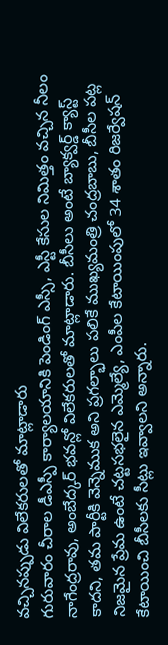వచ్చినప్పుడు విలేకరులతో మాట్లాడారు
గురువారం చీరాల డీఎస్పీ కార్యాలయానికి పెండింగ్ ఎస్సీ, ఎస్టీ కేసుల నిమిత్తం వచ్చిన నీలం నాగేంద్రరావు, అంబేద్కర్ భవన్లో విలేకరులతో మాట్లాడారు. బీసీలు అంటే బ్యాక్వర్డ్ క్యాస్ట్ కాదని, తమ పార్టీకి వెన్నెముక అని ప్రగల్భాలు పలికే ముఖ్యమంత్రి చంద్రబాబు, బీసీల పట్ల నిజమైన ప్రేమ ఉంటే చట్టసభలైన ఎమ్మెల్యే, ఎంపీల కేటాయింపులో 34 శాతం రిజర్వేషన్ కేటాయించి బీసీలకు సీట్లు ఇవ్వాలని అన్నారు.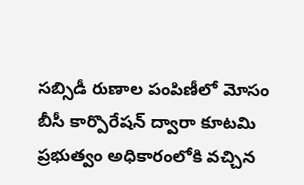సబ్సిడీ రుణాల పంపిణీలో మోసం
బీసీ కార్పొరేషన్ ద్వారా కూటమి ప్రభుత్వం అధికారంలోకి వచ్చిన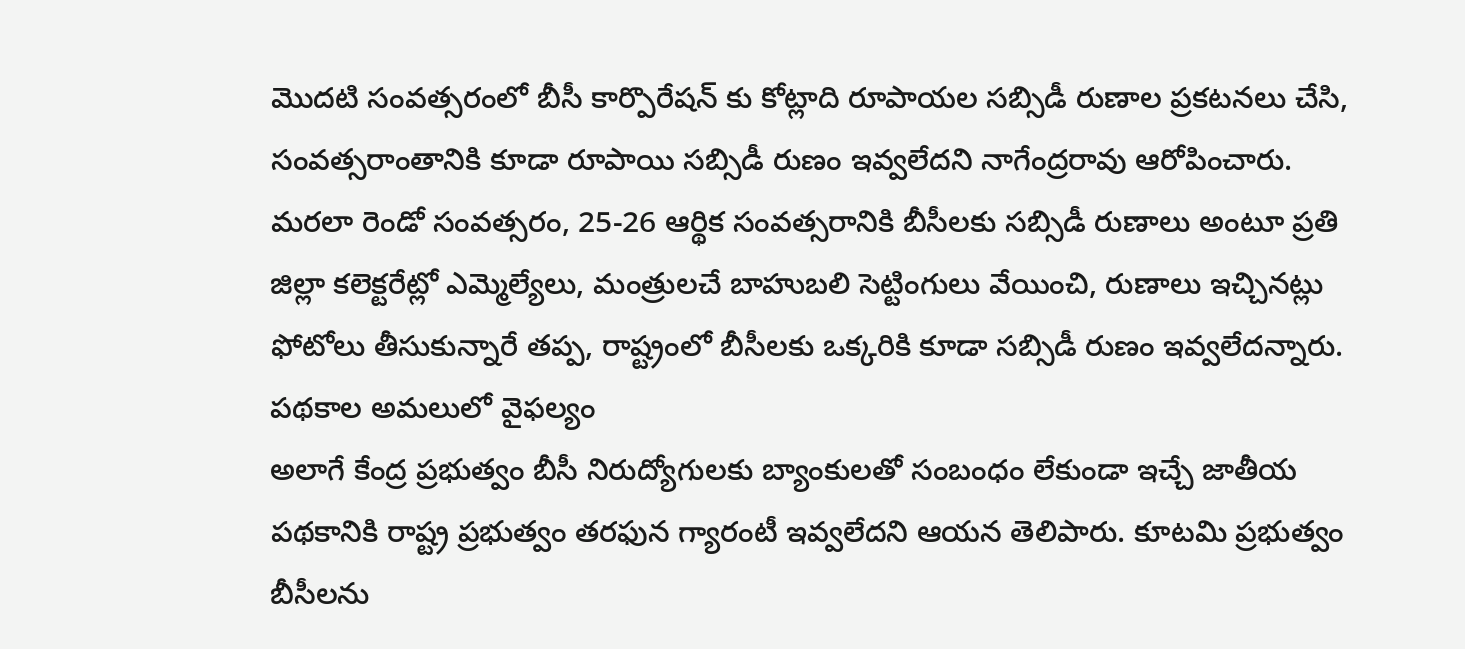మొదటి సంవత్సరంలో బీసీ కార్పొరేషన్ కు కోట్లాది రూపాయల సబ్సిడీ రుణాల ప్రకటనలు చేసి, సంవత్సరాంతానికి కూడా రూపాయి సబ్సిడీ రుణం ఇవ్వలేదని నాగేంద్రరావు ఆరోపించారు. మరలా రెండో సంవత్సరం, 25-26 ఆర్థిక సంవత్సరానికి బీసీలకు సబ్సిడీ రుణాలు అంటూ ప్రతి జిల్లా కలెక్టరేట్లో ఎమ్మెల్యేలు, మంత్రులచే బాహుబలి సెట్టింగులు వేయించి, రుణాలు ఇచ్చినట్లు ఫోటోలు తీసుకున్నారే తప్ప, రాష్ట్రంలో బీసీలకు ఒక్కరికి కూడా సబ్సిడీ రుణం ఇవ్వలేదన్నారు.
పథకాల అమలులో వైఫల్యం
అలాగే కేంద్ర ప్రభుత్వం బీసీ నిరుద్యోగులకు బ్యాంకులతో సంబంధం లేకుండా ఇచ్చే జాతీయ పథకానికి రాష్ట్ర ప్రభుత్వం తరఫున గ్యారంటీ ఇవ్వలేదని ఆయన తెలిపారు. కూటమి ప్రభుత్వం బీసీలను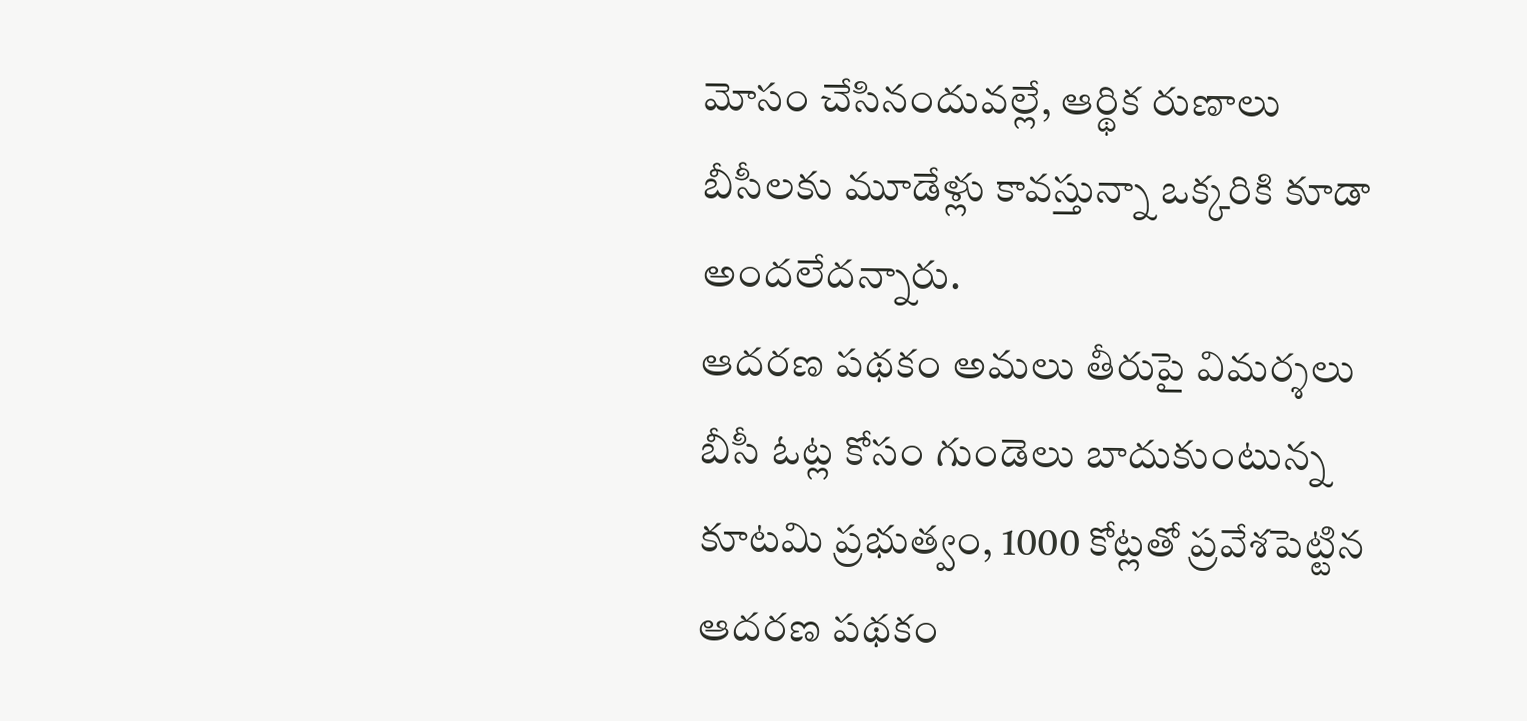మోసం చేసినందువల్లే, ఆర్థిక రుణాలు బీసీలకు మూడేళ్లు కావస్తున్నా ఒక్కరికి కూడా అందలేదన్నారు.
ఆదరణ పథకం అమలు తీరుపై విమర్శలు
బీసీ ఓట్ల కోసం గుండెలు బాదుకుంటున్న కూటమి ప్రభుత్వం, 1000 కోట్లతో ప్రవేశపెట్టిన ఆదరణ పథకం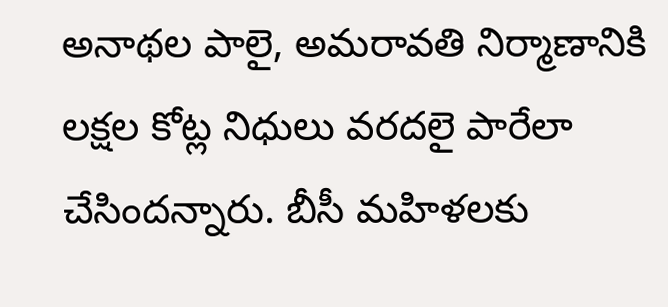అనాథల పాలై, అమరావతి నిర్మాణానికి లక్షల కోట్ల నిధులు వరదలై పారేలా చేసిందన్నారు. బీసీ మహిళలకు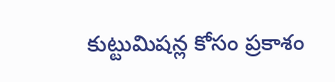కుట్టుమిషన్ల కోసం ప్రకాశం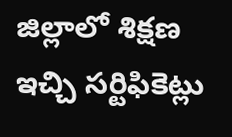జిల్లాలో శిక్షణ ఇచ్చి సర్టిఫికెట్లు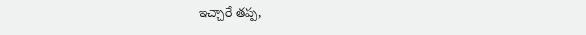ఇచ్చారే తప్ప,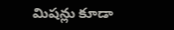మిషన్లు కూడా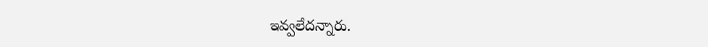ఇవ్వలేదన్నారు.